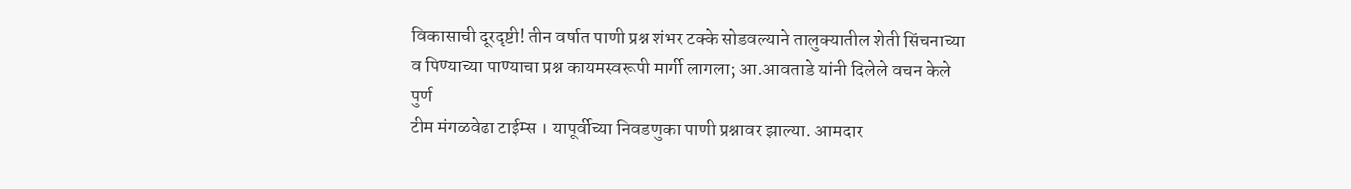विकासाची दूरदृष्टी! तीन वर्षात पाणी प्रश्न शंभर टक्के सोडवल्याने तालुक्यातील शेती सिंचनाच्या व पिण्याच्या पाण्याचा प्रश्न कायमस्वरूपी मार्गी लागला; आ.आवताडे यांनी दिलेले वचन केले पुर्ण
टीम मंगळवेढा टाईम्स । यापूर्वीच्या निवडणुका पाणी प्रश्नावर झाल्या. आमदार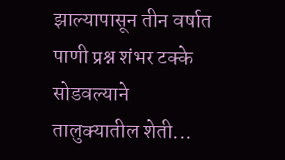झाल्यापासून तीन वर्षात पाणी प्रश्न शंभर टक्के सोडवल्याने तालुक्यातील शेती...